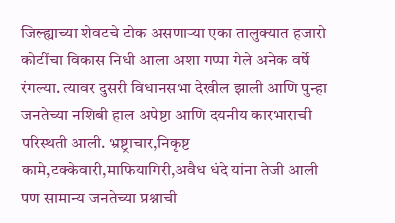जिल्ह्याच्या शेवटचे टोक असणाऱ्या एका तालुक्यात हजारो कोटींचा विकास निधी आला अशा गप्पा गेले अनेक वर्षे रंगल्या. त्यावर दुसरी विधानसभा देखील झाली आणि पुन्हा जनतेच्या नशिबी हाल अपेष्टा आणि दयनीय कारभाराची परिस्थती आली. भ्रष्ट्राचार,निकृष्ट कामे,टक्केवारी,माफियागिरी,अवैध धंदे यांना तेजी आली पण सामान्य जनतेच्या प्रश्नाची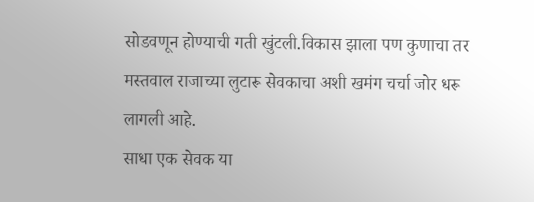सोडवणून होण्याची गती खुंटली.विकास झाला पण कुणाचा तर मस्तवाल राजाच्या लुटारू सेवकाचा अशी खमंग चर्चा जोर धरू लागली आहे.
साधा एक सेवक या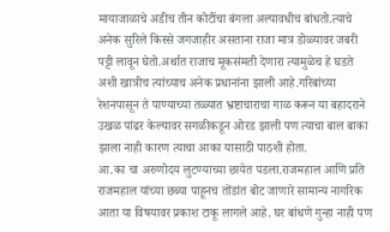मायाजाळाचे अडीच तीन कोटींचा बंगला अल्पावधीच बांधतो.त्याचे अनेक सुरिले किस्से जगजाहीर असताना राजा मात्र डोळ्यावर जबरी पट्टी लावून घेतो.अर्थात राजाच मूकसंमती देणारा त्यामुळेच हे घडते अशी खात्रीच त्यांच्याच अनेक प्रधानांना झाली आहे.गरिबांच्या रेशनपासून ते पाण्याच्या तळ्यात भ्रष्टाचाराचा गाळ करून या बहादराने उखळ पांढर केल्यावर सगळीकडून ओरड झाली पण त्याचा बाल बाका झाला नाही कारण त्याचा आका यासाठी पाठशी होता.
आ.का चा अरुणोदय लुटण्याच्या छायेत पडला.राजमहाल आणि प्रति राजमहाल यांच्या छब्या पाहूनच तोंडांत बोट जाणारे सामान्य नागरिक आता या विषयावर प्रकाश टाकू लागले आहे. घर बांधणे गुन्हा नाही पण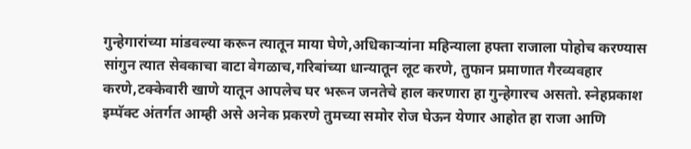गुन्हेगारांच्या मांडवल्या करून त्यातून माया घेणे,अधिकाऱ्यांना महिन्याला हफ्ता राजाला पोहोच करण्यास सांगुन त्यात सेवकाचा वाटा वेगळाच,गरिबांच्या धान्यातून लूट करणे, तुफान प्रमाणात गैरव्यवहार करणे,टक्केवारी खाणे यातून आपलेच घर भरून जनतेचे हाल करणारा हा गुन्हेगारच असतो. स्नेहप्रकाश इम्पॅक्ट अंतर्गत आम्ही असे अनेक प्रकरणे तुमच्या समोर रोज घेऊन येणार आहोत हा राजा आणि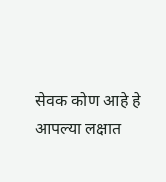सेवक कोण आहे हे आपल्या लक्षात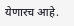येणारच आहे.